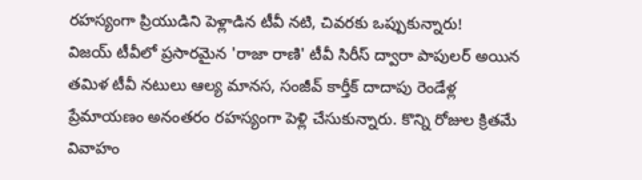రహస్యంగా ప్రియుడిని పెళ్లాడిన టీవీ నటి, చివరకు ఒప్పుకున్నారు!
విజయ్ టీవీలో ప్రసారమైన 'రాజా రాణి' టీవీ సిరీస్ ద్వారా పాపులర్ అయిన తమిళ టీవీ నటులు ఆల్య మానస, సంజీవ్ కార్తీక్ దాదాపు రెండేళ్ల ప్రేమాయణం అనంతరం రహస్యంగా పెళ్లి చేసుకున్నారు. కొన్ని రోజుల క్రితమే వివాహం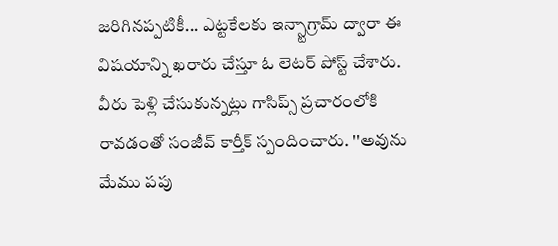జరిగినప్పటికీ... ఎట్టకేలకు ఇన్స్టాగ్రామ్ ద్వారా ఈ విషయాన్ని ఖరారు చేస్తూ ఓ లెటర్ పోస్ట్ చేశారు.
వీరు పెళ్లి చేసుకున్నట్లు గాసిప్స్ ప్రచారంలోకి రావడంతో సంజీవ్ కార్తీక్ స్పందించారు. ''అవును మేము పపు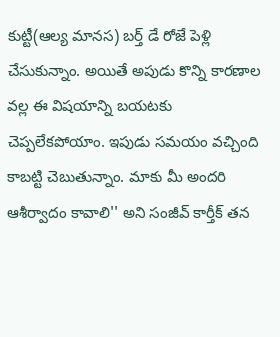కుట్టీ(ఆల్య మానస) బర్త్ డే రోజే పెళ్లి చేసుకున్నాం. అయితే అపుడు కొన్ని కారణాల వల్ల ఈ విషయాన్ని బయటకు చెప్పలేకపోయాం. ఇపుడు సమయం వచ్చింది కాబట్టి చెబుతున్నాం. మాకు మీ అందరి ఆశీర్వాదం కావాలి'' అని సంజీవ్ కార్తీక్ తన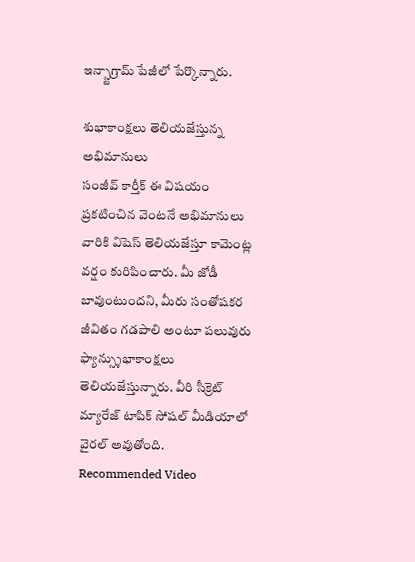ఇన్స్టాగ్రామ్ పేజీలో పేర్కొన్నారు.

శుభాకాంక్షలు తెలియజేస్తున్న అభిమానులు
సంజీవ్ కార్తీక్ ఈ విషయం ప్రకటించిన వెంటనే అభిమానులు వారికి విషెస్ తెలియజేస్తూ కామెంట్ల వర్షం కురిపించారు. మీ జోడీ బావుంటుందని, మీరు సంతోషకర జీవితం గడపాలి అంటూ పలువురు ఫ్యాన్స్శుభాకాంక్షలు తెలియజేస్తున్నారు. వీరి సీక్రెట్ మ్యారేజ్ టాపిక్ సోషల్ మీడియాలో వైరల్ అవుతోంది.
Recommended Video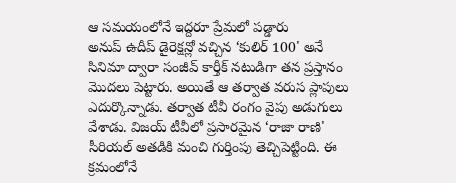ఆ సమయంలోనే ఇద్దరూ ప్రేమలో పడ్డారు
అనుప్ ఉదీప్ డైరెక్షన్లో వచ్చిన ‘కులిర్ 100' అనే సినిమా ద్వారా సంజీవ్ కార్తీక్ నటుడిగా తన ప్రస్తానం మొదలు పెట్టారు. అయితే ఆ తర్వాత వరుస ప్లాపులు ఎదుర్కొన్నాడు. తర్వాత టీవీ రంగం వైపు అడుగులు వేశాడు. విజయ్ టీవీలో ప్రసారమైన ‘రాజా రాణి' సీరియల్ అతడికి మంచి గుర్తింపు తెచ్చిపెట్టింది. ఈ క్రమంలోనే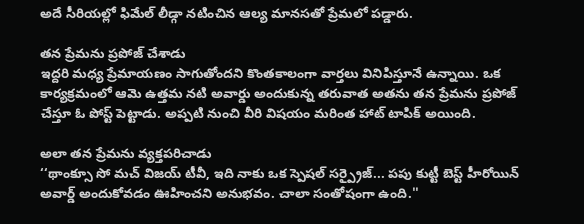అదే సీరియల్లో ఫిమేల్ లీడ్గా నటించిన ఆల్య మానసతో ప్రేమలో పడ్డారు.

తన ప్రేమను ప్రపోజ్ చేశాడు
ఇద్దరి మధ్య ప్రేమాయణం సాగుతోందని కొంతకాలంగా వార్తలు వినిపిస్తూనే ఉన్నాయి. ఒక కార్యక్రమంలో ఆమె ఉత్తమ నటి అవార్డు అందుకున్న తరువాత అతను తన ప్రేమను ప్రపోజ్ చేస్తూ ఓ పోస్ట్ పెట్టాడు. అప్పటి నుంచి వీరి విషయం మరింత హాట్ టాపిక్ అయింది.

అలా తన ప్రేమను వ్యక్తపరిచాడు
‘‘థాంక్సూ సో మచ్ విజయ్ టీవీ, ఇది నాకు ఒక స్పెషల్ సర్ప్రైజ్... పపు కుట్టీ బెస్ట్ హీరోయిన్ అవార్డ్ అందుకోవడం ఊహించని అనుభవం. చాలా సంతోషంగా ఉంది.''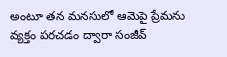అంటూ తన మనసులో ఆమెపై ప్రేమను వ్యక్తం పరచడం ద్వారా సంజీవ్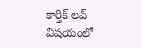కార్తిక్ లవ్ విషయంలో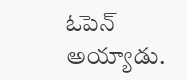ఓపెన్ అయ్యాడు.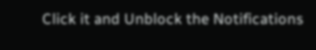Click it and Unblock the Notifications